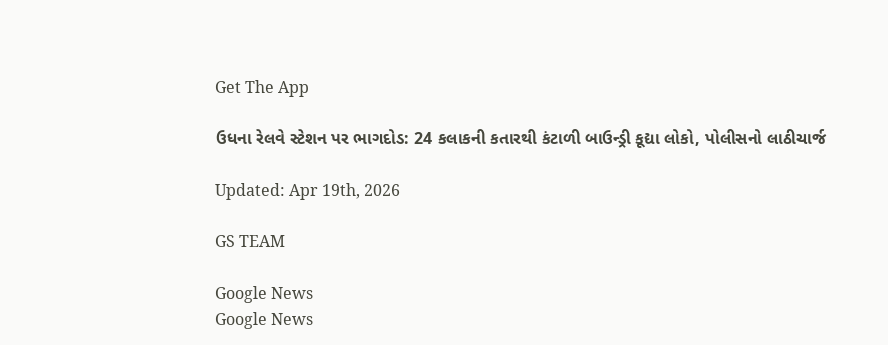Get The App

ઉધના રેલવે સ્ટેશન પર ભાગદોડ: 24 કલાકની કતારથી કંટાળી બાઉન્ડ્રી કૂદ્યા લોકો, પોલીસનો લાઠીચાર્જ

Updated: Apr 19th, 2026

GS TEAM

Google News
Google News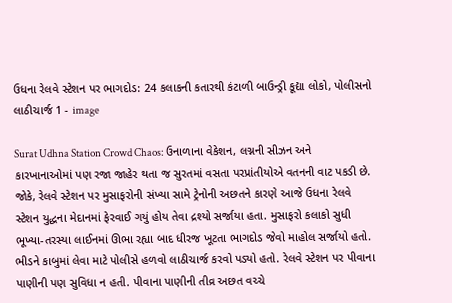ઉધના રેલવે સ્ટેશન પર ભાગદોડ: 24 કલાકની કતારથી કંટાળી બાઉન્ડ્રી કૂદ્યા લોકો, પોલીસનો લાઠીચાર્જ 1 - image

Surat Udhna Station Crowd Chaos: ઉનાળાના વેકેશન, લગ્નની સીઝન અને કારખાનાઓમાં પણ રજા જાહેર થતા જ સુરતમાં વસતા પરપ્રાંતીયોએ વતનની વાટ પકડી છે. જોકે, રેલવે સ્ટેશન પર મુસાફરોની સંખ્યા સામે ટ્રેનોની અછતને કારણે આજે ઉધના રેલવે સ્ટેશન યુદ્ધના મેદાનમાં ફેરવાઈ ગયું હોય તેવા દ્રશ્યો સર્જાયા હતા. મુસાફરો કલાકો સુધી ભૂખ્યા-તરસ્યા લાઈનમાં ઊભા રહ્યા બાદ ધીરજ ખૂટતા ભાગદોડ જેવો માહોલ સર્જાયો હતો. ભીડને કાબુમાં લેવા માટે પોલીસે હળવો લાઠીચાર્જ કરવો પડ્યો હતો. રેલવે સ્ટેશન પર પીવાના પાણીની પણ સુવિધા ન હતી. પીવાના પાણીની તીવ્ર અછત વચ્ચે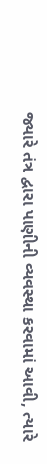જ્યારે તંત્ર દ્વારા પાણીની વ્યવસ્થા કરવામાં આવી, ત્યારે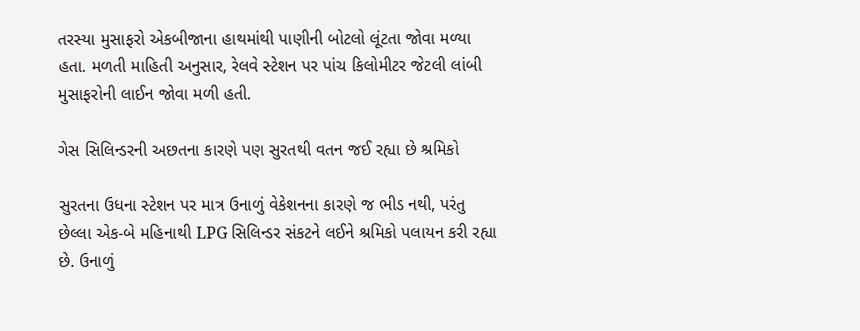તરસ્યા મુસાફરો એકબીજાના હાથમાંથી પાણીની બોટલો લૂંટતા જોવા મળ્યા હતા. મળતી માહિતી અનુસાર, રેલવે સ્ટેશન પર પાંચ કિલોમીટર જેટલી લાંબી મુસાફરોની લાઈન જોવા મળી હતી.

ગેસ સિલિન્ડરની અછતના કારણે પણ સુરતથી વતન જઈ રહ્યા છે શ્રમિકો

સુરતના ઉધના સ્ટેશન પર માત્ર ઉનાળું વેકેશનના કારણે જ ભીડ નથી, પરંતુ છેલ્લા એક-બે મહિનાથી LPG સિલિન્ડર સંકટને લઈને શ્રમિકો પલાયન કરી રહ્યા છે. ઉનાળું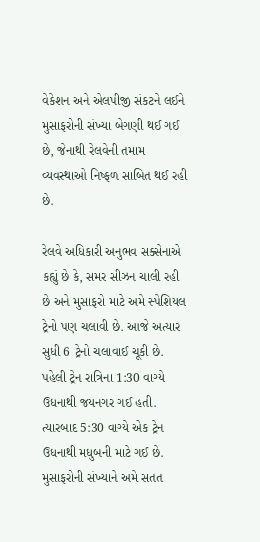વેકેશન અને એલપીજી સંકટને લઈને મુસાફરોની સંખ્યા બેગણી થઈ ગઈ છે, જેનાથી રેલવેની તમામ વ્યવસ્થાઓ નિષ્ફળ સાબિત થઈ રહી છે.

રેલવે અધિકારી અનુભવ સક્સેનાએ કહ્યું છે કે, સમર સીઝન ચાલી રહી છે અને મુસાફરો માટે અમે સ્પેશિયલ ટ્રેનો પણ ચલાવી છે. આજે અત્યાર સુધી 6 ટ્રેનો ચલાવાઈ ચૂકી છે. પહેલી ટ્રેન રાત્રિના 1:30 વાગ્યે ઉધનાથી જયનગર ગઈ હતી. ત્યારબાદ 5:30 વાગ્યે એક ટ્રેન ઉધનાથી મધુબની માટે ગઈ છે. મુસાફરોની સંખ્યાને અમે સતત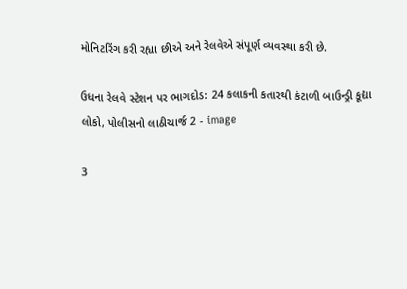મોનિટરિંગ કરી રહ્યા છીએ અને રેલવેએ સંપૂર્ણ વ્યવસ્થા કરી છે.

ઉધના રેલવે સ્ટેશન પર ભાગદોડ: 24 કલાકની કતારથી કંટાળી બાઉન્ડ્રી કૂદ્યા લોકો, પોલીસનો લાઠીચાર્જ 2 - image

3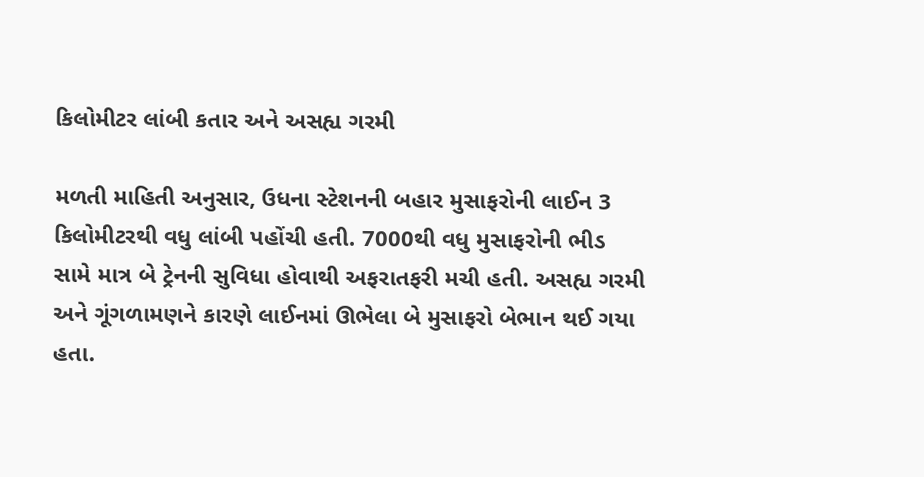કિલોમીટર લાંબી કતાર અને અસહ્ય ગરમી

મળતી માહિતી અનુસાર, ઉધના સ્ટેશનની બહાર મુસાફરોની લાઈન 3 કિલોમીટરથી વધુ લાંબી પહોંચી હતી. 7000થી વધુ મુસાફરોની ભીડ સામે માત્ર બે ટ્રેનની સુવિધા હોવાથી અફરાતફરી મચી હતી. અસહ્ય ગરમી અને ગૂંગળામણને કારણે લાઈનમાં ઊભેલા બે મુસાફરો બેભાન થઈ ગયા હતા.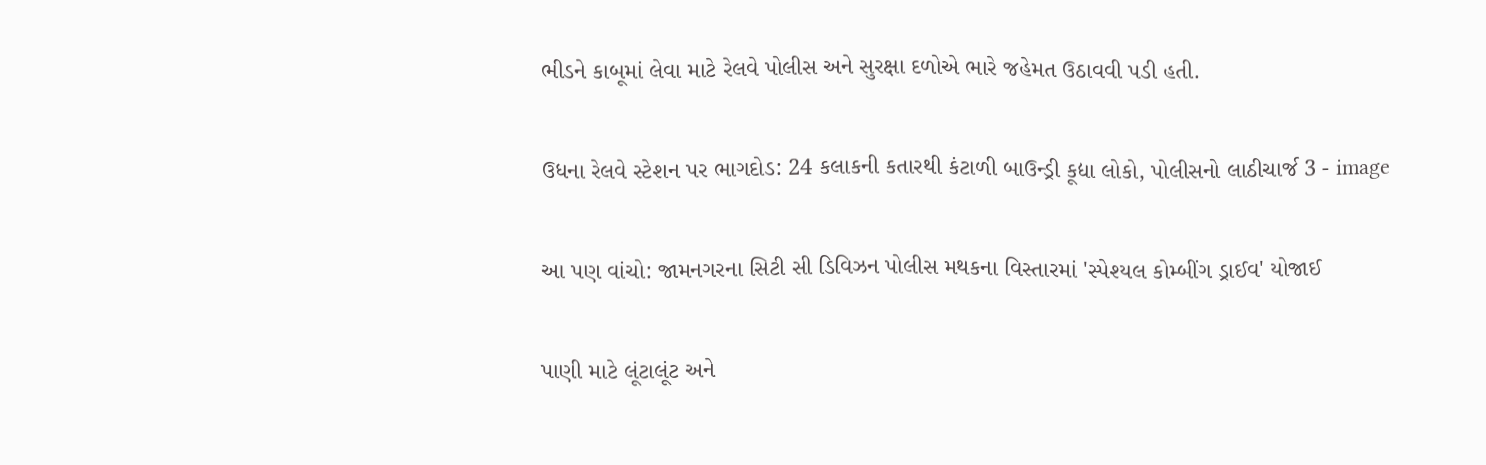ભીડને કાબૂમાં લેવા માટે રેલવે પોલીસ અને સુરક્ષા દળોએ ભારે જહેમત ઉઠાવવી પડી હતી.

ઉધના રેલવે સ્ટેશન પર ભાગદોડ: 24 કલાકની કતારથી કંટાળી બાઉન્ડ્રી કૂદ્યા લોકો, પોલીસનો લાઠીચાર્જ 3 - image

આ પણ વાંચો: જામનગરના સિટી સી ડિવિઝન પોલીસ મથકના વિસ્તારમાં 'સ્પેશ્યલ કોમ્બીંગ ડ્રાઈવ' યોજાઈ

પાણી માટે લૂંટાલૂંટ અને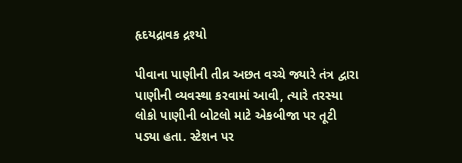હૃદયદ્રાવક દ્રશ્યો

પીવાના પાણીની તીવ્ર અછત વચ્ચે જ્યારે તંત્ર દ્વારા પાણીની વ્યવસ્થા કરવામાં આવી, ત્યારે તરસ્યા લોકો પાણીની બોટલો માટે એકબીજા પર તૂટી પડ્યા હતા. સ્ટેશન પર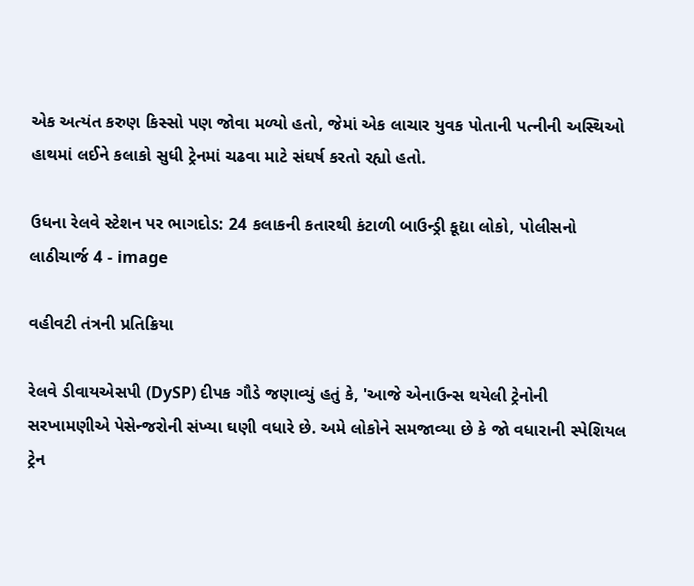એક અત્યંત કરુણ કિસ્સો પણ જોવા મળ્યો હતો, જેમાં એક લાચાર યુવક પોતાની પત્નીની અસ્થિઓ હાથમાં લઈને કલાકો સુધી ટ્રેનમાં ચઢવા માટે સંઘર્ષ કરતો રહ્યો હતો.

ઉધના રેલવે સ્ટેશન પર ભાગદોડ: 24 કલાકની કતારથી કંટાળી બાઉન્ડ્રી કૂદ્યા લોકો, પોલીસનો લાઠીચાર્જ 4 - image

વહીવટી તંત્રની પ્રતિક્રિયા

રેલવે ડીવાયએસપી (DySP) દીપક ગૌડે જણાવ્યું હતું કે, 'આજે એનાઉન્સ થયેલી ટ્રેનોની સરખામણીએ પેસેન્જરોની સંખ્યા ઘણી વધારે છે. અમે લોકોને સમજાવ્યા છે કે જો વધારાની સ્પેશિયલ ટ્રેન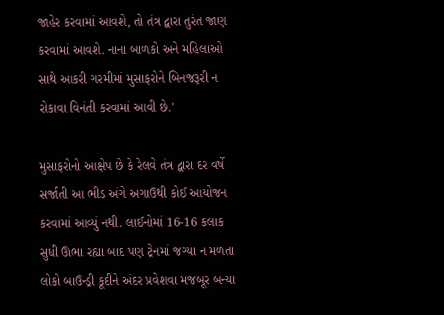જાહેર કરવામાં આવશે, તો તંત્ર દ્વારા તુરંત જાણ કરવામાં આવશે. નાના બાળકો અને મહિલાઓ સાથે આકરી ગરમીમાં મુસાફરોને બિનજરૂરી ન રોકાવા વિનંતી કરવામાં આવી છે.'

મુસાફરોનો આક્ષેપ છે કે રેલવે તંત્ર દ્વારા દર વર્ષે સર્જાતી આ ભીડ અંગે અગાઉથી કોઈ આયોજન કરવામાં આવ્યું નથી. લાઈનોમાં 16-16 કલાક સુધી ઊભા રહ્યા બાદ પણ ટ્રેનમાં જગ્યા ન મળતા લોકો બાઉન્ડ્રી કૂદીને અંદર પ્રવેશવા મજબૂર બન્યા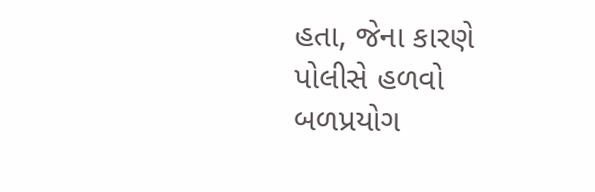હતા, જેના કારણે પોલીસે હળવો બળપ્રયોગ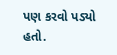પણ કરવો પડ્યો હતો.